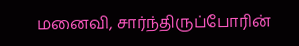மனைவி, சார்ந்திருப்போரின்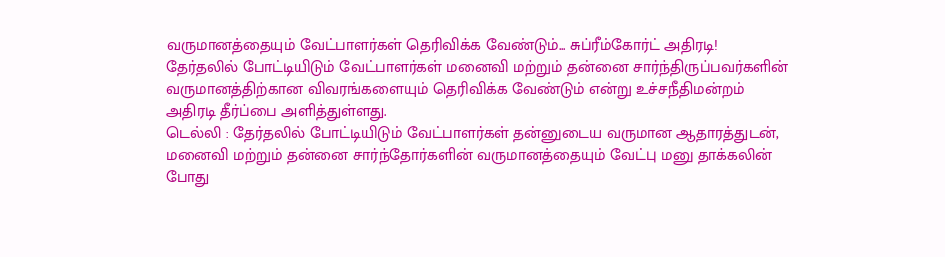வருமானத்தையும் வேட்பாளர்கள் தெரிவிக்க வேண்டும்... சுப்ரீம்கோர்ட் அதிரடி!
தேர்தலில் போட்டியிடும் வேட்பாளர்கள் மனைவி மற்றும் தன்னை சார்ந்திருப்பவர்களின் வருமானத்திற்கான விவரங்களையும் தெரிவிக்க வேண்டும் என்று உச்சநீதிமன்றம் அதிரடி தீர்ப்பை அளித்துள்ளது.
டெல்லி : தேர்தலில் போட்டியிடும் வேட்பாளர்கள் தன்னுடைய வருமான ஆதாரத்துடன், மனைவி மற்றும் தன்னை சார்ந்தோர்களின் வருமானத்தையும் வேட்பு மனு தாக்கலின் போது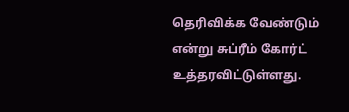தெரிவிக்க வேண்டும் என்று சுப்ரீம் கோர்ட் உத்தரவிட்டுள்ளது.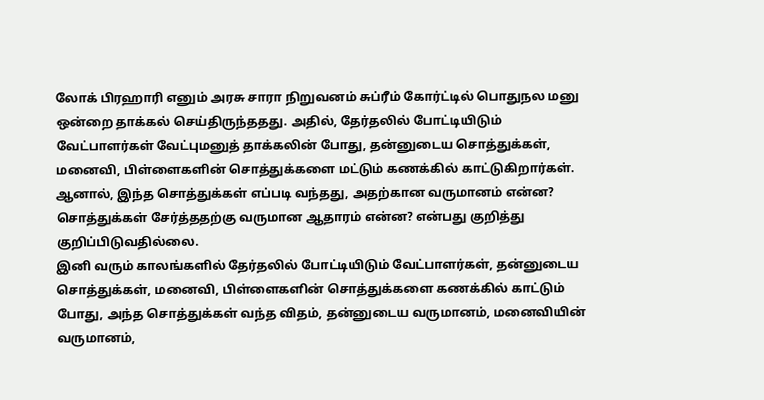லோக் பிரஹாரி எனும் அரசு சாரா நிறுவனம் சுப்ரீம் கோர்ட்டில் பொதுநல மனு ஒன்றை தாக்கல் செய்திருந்ததது. அதில், தேர்தலில் போட்டியிடும் வேட்பாளர்கள் வேட்புமனுத் தாக்கலின் போது, தன்னுடைய சொத்துக்கள், மனைவி, பிள்ளைகளின் சொத்துக்களை மட்டும் கணக்கில் காட்டுகிறார்கள். ஆனால், இந்த சொத்துக்கள் எப்படி வந்தது, அதற்கான வருமானம் என்ன? சொத்துக்கள் சேர்த்ததற்கு வருமான ஆதாரம் என்ன? என்பது குறித்து குறிப்பிடுவதில்லை.
இனி வரும் காலங்களில் தேர்தலில் போட்டியிடும் வேட்பாளர்கள், தன்னுடைய சொத்துக்கள், மனைவி, பிள்ளைகளின் சொத்துக்களை கணக்கில் காட்டும் போது, அந்த சொத்துக்கள் வந்த விதம், தன்னுடைய வருமானம், மனைவியின் வருமானம்,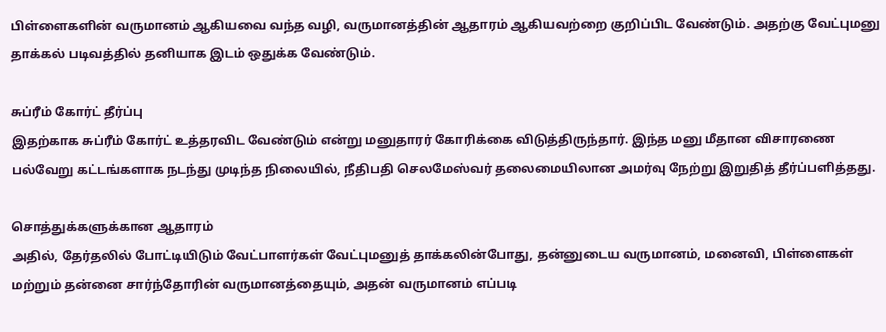பிள்ளைகளின் வருமானம் ஆகியவை வந்த வழி, வருமானத்தின் ஆதாரம் ஆகியவற்றை குறிப்பிட வேண்டும். அதற்கு வேட்புமனு தாக்கல் படிவத்தில் தனியாக இடம் ஒதுக்க வேண்டும்.

சுப்ரீம் கோர்ட் தீர்ப்பு
இதற்காக சுப்ரீம் கோர்ட் உத்தரவிட வேண்டும் என்று மனுதாரர் கோரிக்கை விடுத்திருந்தார். இந்த மனு மீதான விசாரணை பல்வேறு கட்டங்களாக நடந்து முடிந்த நிலையில், நீதிபதி செலமேஸ்வர் தலைமையிலான அமர்வு நேற்று இறுதித் தீர்ப்பளித்தது.

சொத்துக்களுக்கான ஆதாரம்
அதில், தேர்தலில் போட்டியிடும் வேட்பாளர்கள் வேட்புமனுத் தாக்கலின்போது, தன்னுடைய வருமானம், மனைவி, பிள்ளைகள் மற்றும் தன்னை சார்ந்தோரின் வருமானத்தையும், அதன் வருமானம் எப்படி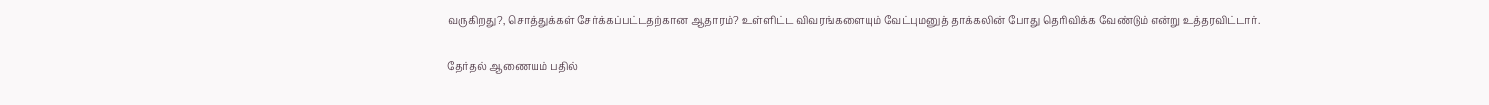வருகிறது?, சொத்துக்கள் சேர்க்கப்பட்டதற்கான ஆதாரம்? உள்ளிட்ட விவரங்களையும் வேட்புமனுத் தாக்கலின் போது தெரிவிக்க வேண்டும் என்று உத்தரவிட்டார்.

தேர்தல் ஆணையம் பதில்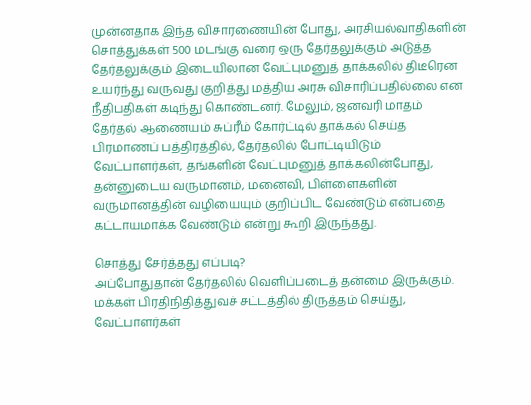முன்னதாக இந்த விசாரணையின் போது, அரசியல்வாதிகளின் சொத்துக்கள் 500 மடங்கு வரை ஒரு தேர்தலுக்கும் அடுத்த தேர்தலுக்கும் இடையிலான வேட்புமனுத் தாக்கலில் திடீரென உயர்ந்து வருவது குறித்து மத்திய அரசு விசாரிப்பதில்லை என நீதிபதிகள் கடிந்து கொண்டனர். மேலும், ஜனவரி மாதம் தேர்தல் ஆணையம் சுப்ரீம் கோர்ட்டில் தாக்கல் செய்த பிரமாணப் பத்திரத்தில், தேர்தலில் போட்டியிடும் வேட்பாளர்கள், தங்களின் வேட்புமனுத் தாக்கலின்போது, தன்னுடைய வருமானம், மனைவி, பிள்ளைகளின் வருமானத்தின் வழியையும் குறிப்பிட வேண்டும் என்பதை கட்டாயமாக்க வேண்டும் என்று கூறி இருந்தது.

சொத்து சேர்த்தது எப்படி?
அப்போதுதான் தேர்தலில் வெளிப்படைத் தன்மை இருக்கும். மக்கள் பிரதிநிதித்துவச் சட்டத்தில் திருத்தம் செய்து, வேட்பாளர்கள்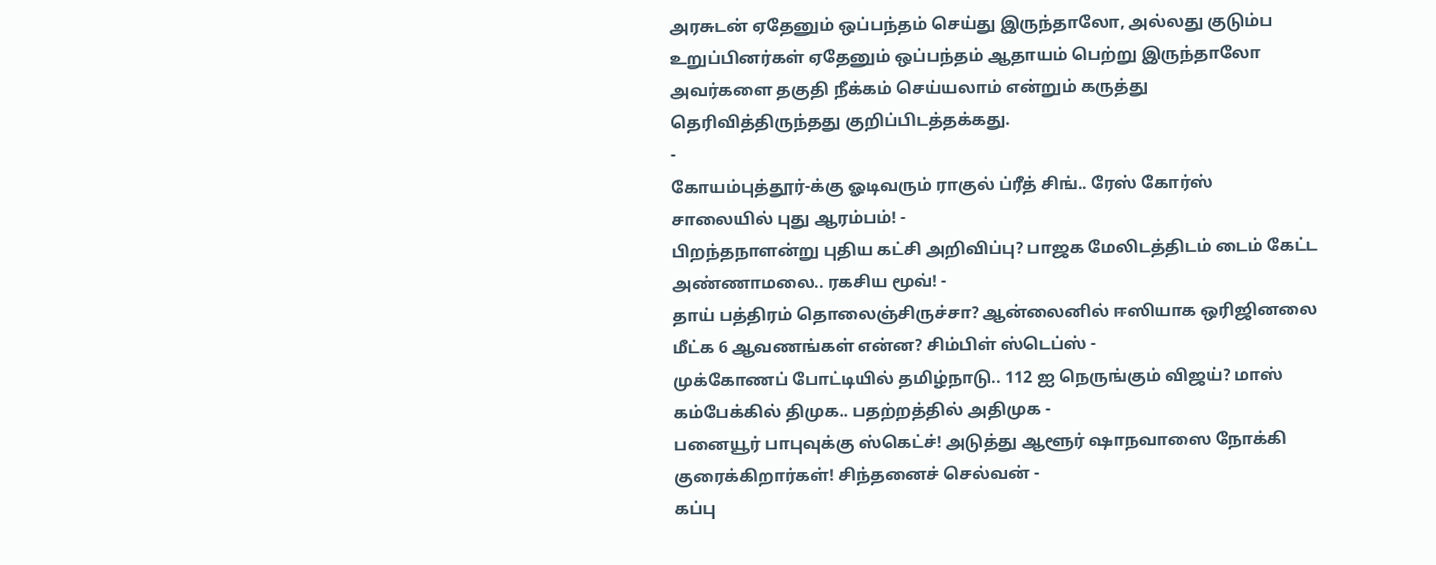அரசுடன் ஏதேனும் ஒப்பந்தம் செய்து இருந்தாலோ, அல்லது குடும்ப உறுப்பினர்கள் ஏதேனும் ஒப்பந்தம் ஆதாயம் பெற்று இருந்தாலோ அவர்களை தகுதி நீக்கம் செய்யலாம் என்றும் கருத்து தெரிவித்திருந்தது குறிப்பிடத்தக்கது.
-
கோயம்புத்தூர்-க்கு ஓடிவரும் ராகுல் ப்ரீத் சிங்.. ரேஸ் கோர்ஸ் சாலையில் புது ஆரம்பம்! -
பிறந்தநாளன்று புதிய கட்சி அறிவிப்பு? பாஜக மேலிடத்திடம் டைம் கேட்ட அண்ணாமலை.. ரகசிய மூவ்! -
தாய் பத்திரம் தொலைஞ்சிருச்சா? ஆன்லைனில் ஈஸியாக ஒரிஜினலை மீட்க 6 ஆவணங்கள் என்ன? சிம்பிள் ஸ்டெப்ஸ் -
முக்கோணப் போட்டியில் தமிழ்நாடு.. 112 ஐ நெருங்கும் விஜய்? மாஸ் கம்பேக்கில் திமுக.. பதற்றத்தில் அதிமுக -
பனையூர் பாபுவுக்கு ஸ்கெட்ச்! அடுத்து ஆளூர் ஷாநவாஸை நோக்கி குரைக்கிறார்கள்! சிந்தனைச் செல்வன் -
கப்பு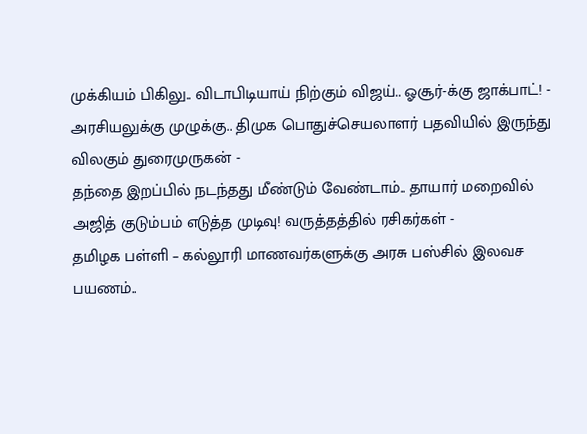முக்கியம் பிகிலு.. விடாபிடியாய் நிற்கும் விஜய்.. ஓசூர்-க்கு ஜாக்பாட்! -
அரசியலுக்கு முழுக்கு.. திமுக பொதுச்செயலாளர் பதவியில் இருந்து விலகும் துரைமுருகன் -
தந்தை இறப்பில் நடந்தது மீண்டும் வேண்டாம்.. தாயார் மறைவில் அஜித் குடும்பம் எடுத்த முடிவு! வருத்தத்தில் ரசிகர்கள் -
தமிழக பள்ளி – கல்லூரி மாணவர்களுக்கு அரசு பஸ்சில் இலவச பயணம்..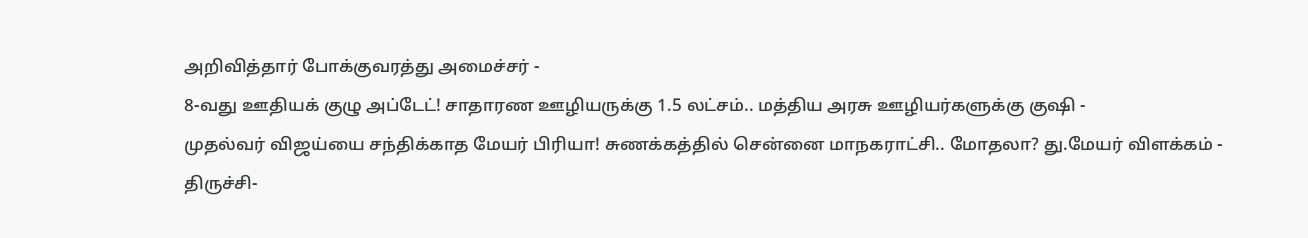அறிவித்தார் போக்குவரத்து அமைச்சர் -
8-வது ஊதியக் குழு அப்டேட்! சாதாரண ஊழியருக்கு 1.5 லட்சம்.. மத்திய அரசு ஊழியர்களுக்கு குஷி -
முதல்வர் விஜய்யை சந்திக்காத மேயர் பிரியா! சுணக்கத்தில் சென்னை மாநகராட்சி.. மோதலா? து.மேயர் விளக்கம் -
திருச்சி-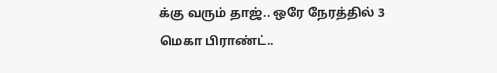க்கு வரும் தாஜ்.. ஒரே நேரத்தில் 3 மெகா பிராண்ட்..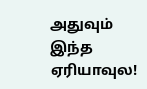அதுவும் இந்த ஏரியாவுல!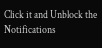Click it and Unblock the Notifications